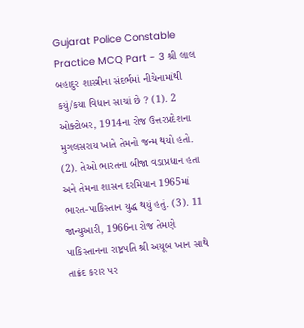Gujarat Police Constable Practice MCQ Part - 3 શ્રી લાલ બહાદુર શાસ્ત્રીના સંદર્ભમાં નીચેનામાંથી કયું/કયા વિધાન સાચાં છે ? (1). 2 ઓક્ટોબર, 1914ના રોજ ઉત્તરપ્રદેશના મુગલસરાય ખાતે તેમનો જન્મ થયો હતો. (2). તેઓ ભારતના બીજા વડાપ્રધાન હતા અને તેમના શાસન દરમિયાન 1965માં ભારત-પાકિસ્તાન યુદ્ધ થયું હતું. (3). 11 જાન્યુઆરી, 1966ના રોજ તેમણે પાકિસ્તાનના રાષ્ટ્રપતિ શ્રી અયૂબ ખાન સાથે તાક્રંદ કરાર પર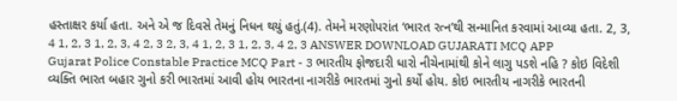હસ્તાક્ષર કર્યા હતા. અને એ જ દિવસે તેમનું નિધન થયું હતું.(4). તેમને મરણોપરાંત ‘ભારત રત્ન’થી સન્માનિત કરવામાં આવ્યા હતા. 2, 3, 4 1, 2, 3 1, 2, 3, 4 2, 3 2, 3, 4 1, 2, 3 1, 2, 3, 4 2, 3 ANSWER DOWNLOAD GUJARATI MCQ APP
Gujarat Police Constable Practice MCQ Part - 3 ભારતીય ફોજદારી ધારો નીચેનામાંથી કોને લાગુ પડશે નહિ ? કોઇ વિદેશી વ્યક્તિ ભારત બહાર ગુનો કરી ભારતમાં આવી હોય ભારતના નાગરીકે ભારતમાં ગુનો કર્યો હોય. કોઇ ભારતીય નાગરીકે ભારતની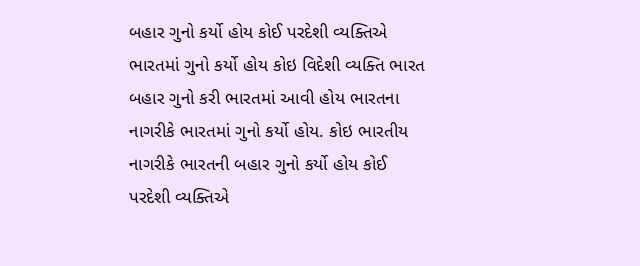બહાર ગુનો કર્યો હોય કોઈ પરદેશી વ્યક્તિએ ભારતમાં ગુનો કર્યો હોય કોઇ વિદેશી વ્યક્તિ ભારત બહાર ગુનો કરી ભારતમાં આવી હોય ભારતના નાગરીકે ભારતમાં ગુનો કર્યો હોય. કોઇ ભારતીય નાગરીકે ભારતની બહાર ગુનો કર્યો હોય કોઈ પરદેશી વ્યક્તિએ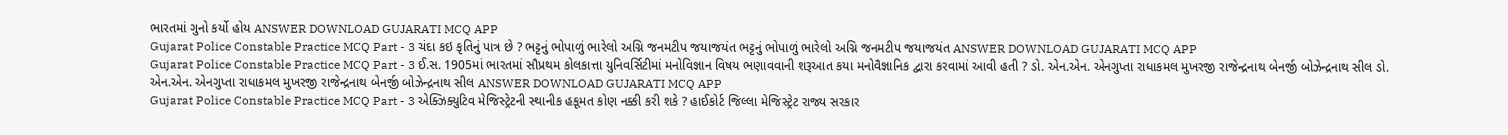ભારતમાં ગુનો કર્યો હોય ANSWER DOWNLOAD GUJARATI MCQ APP
Gujarat Police Constable Practice MCQ Part - 3 ચંદા કઇ કૃતિનું પાત્ર છે ? ભટ્ટનું ભોપાળું ભારેલો અગ્નિ જનમટીપ જયાજયંત ભટ્ટનું ભોપાળું ભારેલો અગ્નિ જનમટીપ જયાજયંત ANSWER DOWNLOAD GUJARATI MCQ APP
Gujarat Police Constable Practice MCQ Part - 3 ઈ.સ. 1905માં ભારતમાં સૌપ્રથમ કોલકાત્તા યુનિવર્સિટીમાં મનોવિજ્ઞાન વિષય ભણાવવાની શરૂઆત કયા મનોવૈજ્ઞાનિક દ્વારા કરવામાં આવી હતી ? ડો. એન.એન. એનગુપ્તા રાધાકમલ મુખરજી રાજેન્દ્રનાથ બેનર્જી બોઝેન્દ્રનાથ સીલ ડો. એન.એન. એનગુપ્તા રાધાકમલ મુખરજી રાજેન્દ્રનાથ બેનર્જી બોઝેન્દ્રનાથ સીલ ANSWER DOWNLOAD GUJARATI MCQ APP
Gujarat Police Constable Practice MCQ Part - 3 એક્ઝિક્યુટિવ મેજિસ્ટ્રેટની સ્થાનીક હકૂમત કોણ નક્કી કરી શકે ? હાઈકોર્ટ જિલ્લા મેજિસ્ટ્રેટ રાજ્ય સરકાર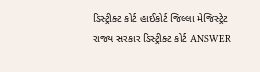ડિસ્ટ્રીક્ટ કોર્ટ હાઈકોર્ટ જિલ્લા મેજિસ્ટ્રેટ રાજ્ય સરકાર ડિસ્ટ્રીક્ટ કોર્ટ ANSWER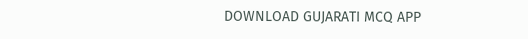DOWNLOAD GUJARATI MCQ APP